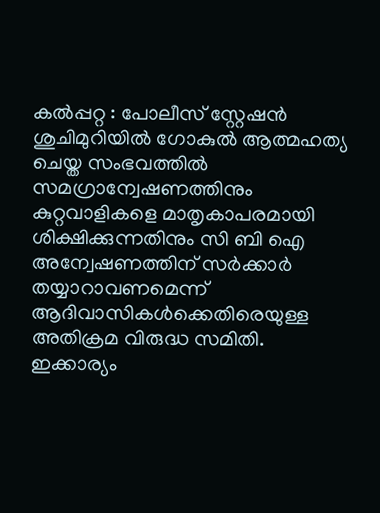കൽപ്പറ്റ : പോലീസ് സ്റ്റേഷൻ ശുചിമുറിയിൽ ഗോകുൽ ആത്മഹത്യ ചെയ്ത സംഭവത്തിൽ സമഗ്രാന്വേഷണത്തിനും കുറ്റവാളികളെ മാതൃകാപരമായി ശിക്ഷിക്കുന്നതിനും സി ബി ഐ അന്വേഷണത്തിന് സർക്കാർ തയ്യാറാവണമെന്ന് ആദിവാസികൾക്കെതിരെയുള്ള അതിക്രമ വിരുദ്ധ സമിതി. ഇക്കാര്യം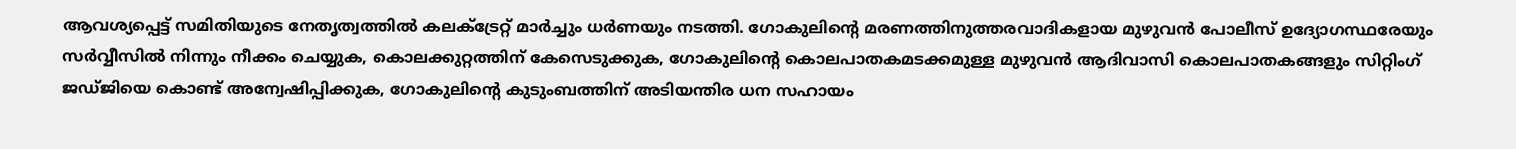ആവശ്യപ്പെട്ട് സമിതിയുടെ നേതൃത്വത്തിൽ കലക്ട്രേറ്റ് മാർച്ചും ധർണയും നടത്തി. ഗോകുലിൻ്റെ മരണത്തിനുത്തരവാദികളായ മുഴുവൻ പോലീസ് ഉദ്യോഗസ്ഥരേയും സർവ്വീസിൽ നിന്നും നീക്കം ചെയ്യുക, കൊലക്കുറ്റത്തിന് കേസെടുക്കുക, ഗോകുലിൻ്റെ കൊലപാതകമടക്കമുള്ള മുഴുവൻ ആദിവാസി കൊലപാതകങ്ങളും സിറ്റിംഗ് ജഡ്ജിയെ കൊണ്ട് അന്വേഷിപ്പിക്കുക, ഗോകുലിൻ്റെ കുടുംബത്തിന് അടിയന്തിര ധന സഹായം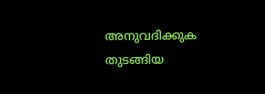അനുവദിക്കുക തുടങ്ങിയ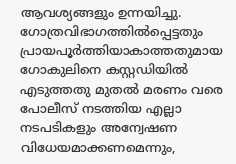ആവശ്യങ്ങളും ഉന്നയിച്ചു. ഗോത്രവിഭാഗത്തിൽപ്പെട്ടതും പ്രായപൂർത്തിയാകാത്തതുമായ ഗോകുലിനെ കസ്റ്റഡിയിൽ എടുത്തതു മുതൽ മരണം വരെ പോലീസ് നടത്തിയ എല്ലാ നടപടികളും അന്വേഷണ വിധേയമാക്കണമെന്നും,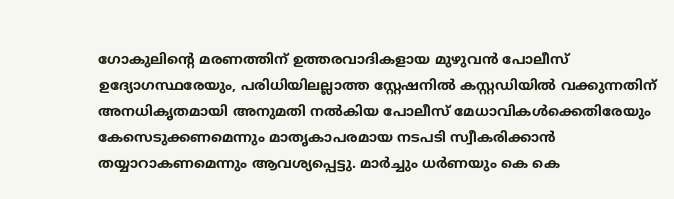ഗോകുലിൻ്റെ മരണത്തിന് ഉത്തരവാദികളായ മുഴുവൻ പോലീസ് ഉദ്യോഗസ്ഥരേയും, പരിധിയിലല്ലാത്ത സ്റ്റേഷനിൽ കസ്റ്റഡിയിൽ വക്കുന്നതിന് അനധികൃതമായി അനുമതി നൽകിയ പോലീസ് മേധാവികൾക്കെതിരേയും കേസെടുക്കണമെന്നും മാതൃകാപരമായ നടപടി സ്വീകരിക്കാൻ തയ്യാറാകണമെന്നും ആവശ്യപ്പെട്ടു. മാർച്ചും ധർണയും കെ കെ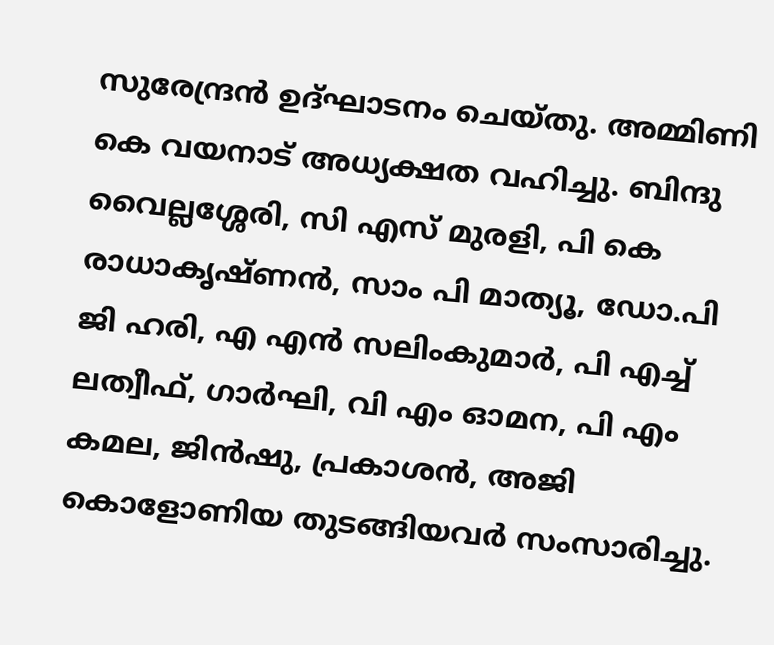സുരേന്ദ്രൻ ഉദ്ഘാടനം ചെയ്തു. അമ്മിണി കെ വയനാട് അധ്യക്ഷത വഹിച്ചു. ബിന്ദു വൈല്ലശ്ശേരി, സി എസ് മുരളി, പി കെ രാധാകൃഷ്ണൻ, സാം പി മാത്യൂ, ഡോ.പി ജി ഹരി, എ എൻ സലിംകുമാർ, പി എച്ച് ലത്വീഫ്, ഗാർഘി, വി എം ഓമന, പി എം കമല, ജിൻഷു, പ്രകാശൻ, അജി കൊളോണിയ തുടങ്ങിയവർ സംസാരിച്ചു.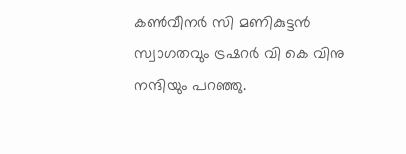കൺവീനർ സി മണികുട്ടൻ സ്വാഗതവും ട്രഷറർ വി കെ വിനു നന്ദിയും പറഞ്ഞു.